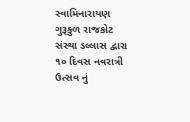સ્વામિનારાયણ ગુરૂકુળ રાજકોટ સંસ્થા ડલ્લાસ દ્વારા ૧૦ દિવસ નવરાત્રી ઉત્સવ નું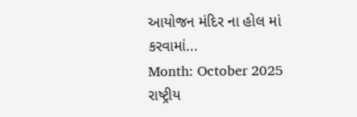આયોજન મંદિર ના હોલ માં કરવામાં...
Month: October 2025
રાષ્ટ્રીય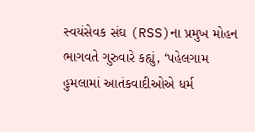સ્વયંસેવક સંઘ (RSS)ના પ્રમુખ મોહન ભાગવતે ગુરુવારે કહ્યું, ‘પહેલગામ હુમલામાં આતંકવાદીઓએ ધર્મ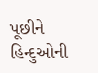પૂછીને હિન્દુઓની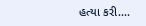હત્યા કરી....